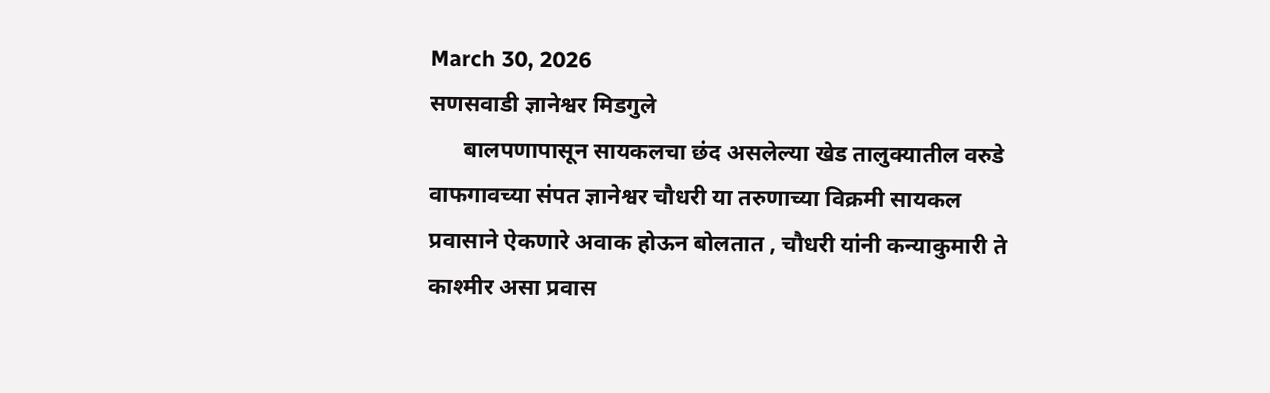March 30, 2026
सणसवाडी ज्ञानेश्वर मिडगुले
      बालपणापासून सायकलचा छंद असलेल्या खेड तालुक्यातील वरुडे वाफगावच्या संपत ज्ञानेश्वर चौधरी या तरुणाच्या विक्रमी सायकल प्रवासाने ऐकणारे अवाक होऊन बोलतात , चौधरी यांनी कन्याकुमारी ते काश्मीर असा प्रवास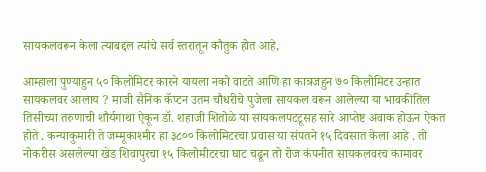सायकलवरून केला त्याबद्दल त्यांचे सर्व स्तरातून कौतुक होत आहे,

आम्हाला पुण्याहुन ५० किलोमिटर कारने यायला नको वाटते आणि हा कात्रजहुन ७० किलोमिटर उन्हात सायकलवर आलाय ? माजी सैनिक कॅप्टन उतम चौधरीचे पुजेला सायकल वरून आलेल्या या भावकीतिल तिसीच्या तरुणाची शौर्यगाथा ऐकून डॉ. शहाजी शितोळे या सायकलपटटूसह सारे आप्तेष्ट अवाक होऊन ऐकत होते . कन्याकुमारी ते जम्मूकाश्मीर हा ३८०० किलोमिटरचा प्रवास या संपतने १५ दिवसात केला आहे . तो नोकरीस असलेल्या खेड शिवापुरचा १५ किलोमीटरचा घाट चढून तो रोज कंपनीत सायकलवरच कामावर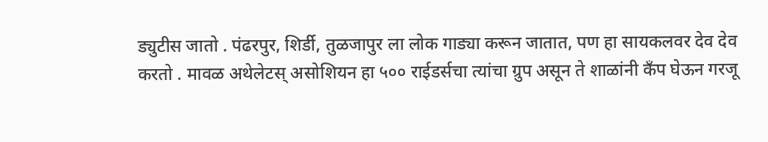ड्युटीस जातो . पंढरपुर, शिर्डी, तुळजापुर ला लोक गाड्या करून जातात, पण हा सायकलवर देव देव करतो . मावळ अथेलेटस् असोशियन हा ५०० राईडर्सचा त्यांचा ग्रुप असून ते शाळांनी कँप घेऊन गरजू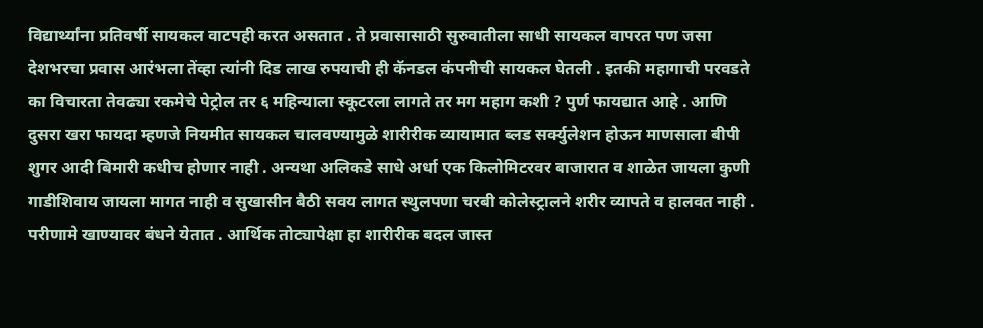विद्यार्थ्यांना प्रतिवर्षी सायकल वाटपही करत असतात . ते प्रवासासाठी सुरुवातीला साधी सायकल वापरत पण जसा देशभरचा प्रवास आरंभला तेंव्हा त्यांनी दिड लाख रुपयाची ही कॅनडल कंपनीची सायकल घेतली . इतकी महागाची परवडते का विचारता तेवढ्या रकमेचे पेट्रोल तर ६ महिन्याला स्कूटरला लागते तर मग महाग कशी ? पुर्ण फायद्यात आहे . आणि दुसरा खरा फायदा म्हणजे नियमीत सायकल चालवण्यामुळे शारीरीक व्यायामात ब्लड सर्क्युलेशन होऊन माणसाला बीपी शुगर आदी बिमारी कधीच होणार नाही . अन्यथा अलिकडे साधे अर्धा एक किलोमिटरवर बाजारात व शाळेत जायला कुणी गाडीशिवाय जायला मागत नाही व सुखासीन बैठी सवय लागत स्थुलपणा चरबी कोलेस्ट्रालने शरीर व्यापते व हालवत नाही . परीणामे खाण्यावर बंधने येतात . आर्थिक तोट्यापेक्षा हा शारीरीक बदल जास्त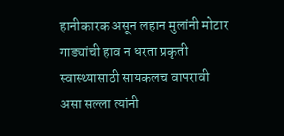हानीकारक असून लहान मुलांनी मोटार गाड्यांची हाव न धरता प्रकृती स्वास्थ्यासाठी सायकलच वापरावी असा सल्ला त्यांनी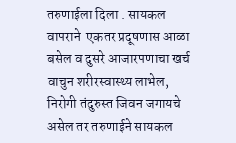तरुणाईला दिला . सायकल वापराने  एकतर प्रदूषणास आळा बसेल व दुसरे आजारपणाचा खर्च वाचुन शरीरस्वास्थ्य लाभेल, निरोगी तंदुरुस्त जिवन जगायचे असेल तर तरुणाईने सायकल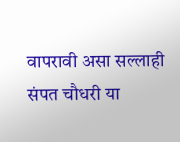वापरावी असा सल्लाही संपत चौधरी या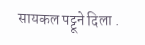सायकल पट्टूने दिला .